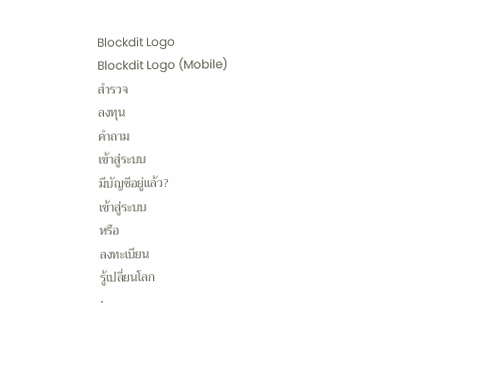Blockdit Logo
Blockdit Logo (Mobile)
สำรวจ
ลงทุน
คำถาม
เข้าสู่ระบบ
มีบัญชีอยู่แล้ว?
เข้าสู่ระบบ
หรือ
ลงทะเบียน
รู้เปลี่ยนโลก
•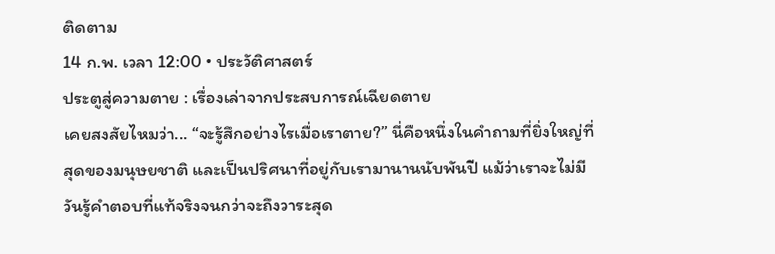ติดตาม
14 ก.พ. เวลา 12:00 • ประวัติศาสตร์
ประตูสู่ความตาย : เรื่องเล่าจากประสบการณ์เฉียดตาย
เคยสงสัยไหมว่า... “จะรู้สึกอย่างไรเมื่อเราตาย?” นี่คือหนึ่งในคำถามที่ยิ่งใหญ่ที่สุดของมนุษยชาติ และเป็นปริศนาที่อยู่กับเรามานานนับพันปี แม้ว่าเราจะไม่มีวันรู้คำตอบที่แท้จริงจนกว่าจะถึงวาระสุด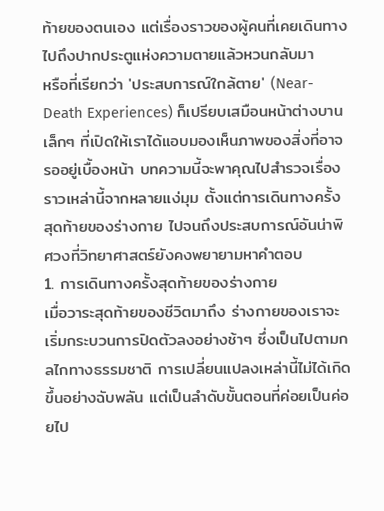ท้ายของตนเอง แต่เรื่องราวของผู้คนที่เคยเดินทางไปถึงปากประตูแห่งความตายแล้วหวนกลับมา
หรือที่เรียกว่า 'ประสบการณ์ใกล้ตาย' (Near-Death Experiences) ก็เปรียบเสมือนหน้าต่างบานเล็กๆ ที่เปิดให้เราได้แอบมองเห็นภาพของสิ่งที่อาจรออยู่เบื้องหน้า บทความนี้จะพาคุณไปสำรวจเรื่องราวเหล่านี้จากหลายแง่มุม ตั้งแต่การเดินทางครั้งสุดท้ายของร่างกาย ไปจนถึงประสบการณ์อันน่าพิศวงที่วิทยาศาสตร์ยังคงพยายามหาคำตอบ
1. การเดินทางครั้งสุดท้ายของร่างกาย
เมื่อวาระสุดท้ายของชีวิตมาถึง ร่างกายของเราจะเริ่มกระบวนการปิดตัวลงอย่างช้าๆ ซึ่งเป็นไปตามกลไกทางธรรมชาติ การเปลี่ยนแปลงเหล่านี้ไม่ได้เกิดขึ้นอย่างฉับพลัน แต่เป็นลำดับขั้นตอนที่ค่อยเป็นค่อยไป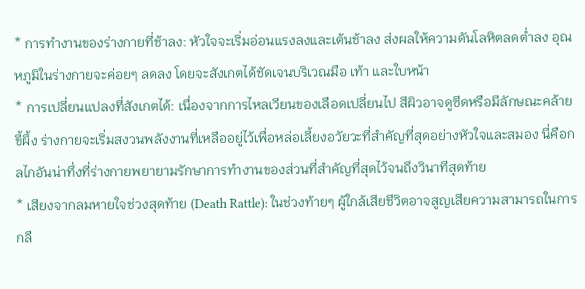* การทำงานของร่างกายที่ช้าลง: หัวใจจะเริ่มอ่อนแรงลงและเต้นช้าลง ส่งผลให้ความดันโลหิตลดต่ำลง อุณหภูมิในร่างกายจะค่อยๆ ลดลง โดยจะสังเกตได้ชัดเจนบริเวณมือ เท้า และใบหน้า
* การเปลี่ยนแปลงที่สังเกตได้: เนื่องจากการไหลเวียนของเลือดเปลี่ยนไป สีผิวอาจดูซีดหรือมีลักษณะคล้ายขี้ผึ้ง ร่างกายจะเริ่มสงวนพลังงานที่เหลืออยู่ไว้เพื่อหล่อเลี้ยงอวัยวะที่สำคัญที่สุดอย่างหัวใจและสมอง นี่คือกลไกอันน่าทึ่งที่ร่างกายพยายามรักษาการทำงานของส่วนที่สำคัญที่สุดไว้จนถึงวินาทีสุดท้าย
* เสียงจากลมหายใจช่วงสุดท้าย (Death Rattle): ในช่วงท้ายๆ ผู้ใกล้เสียชีวิตอาจสูญเสียความสามารถในการกลื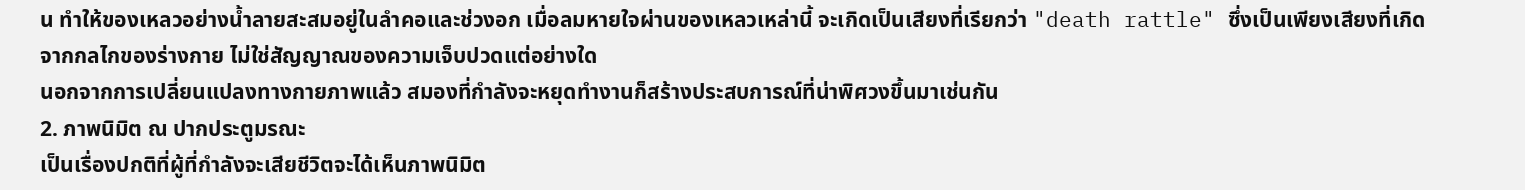น ทำให้ของเหลวอย่างน้ำลายสะสมอยู่ในลำคอและช่วงอก เมื่อลมหายใจผ่านของเหลวเหล่านี้ จะเกิดเป็นเสียงที่เรียกว่า "death rattle" ซึ่งเป็นเพียงเสียงที่เกิดจากกลไกของร่างกาย ไม่ใช่สัญญาณของความเจ็บปวดแต่อย่างใด
นอกจากการเปลี่ยนแปลงทางกายภาพแล้ว สมองที่กำลังจะหยุดทำงานก็สร้างประสบการณ์ที่น่าพิศวงขึ้นมาเช่นกัน
2. ภาพนิมิต ณ ปากประตูมรณะ
เป็นเรื่องปกติที่ผู้ที่กำลังจะเสียชีวิตจะได้เห็นภาพนิมิต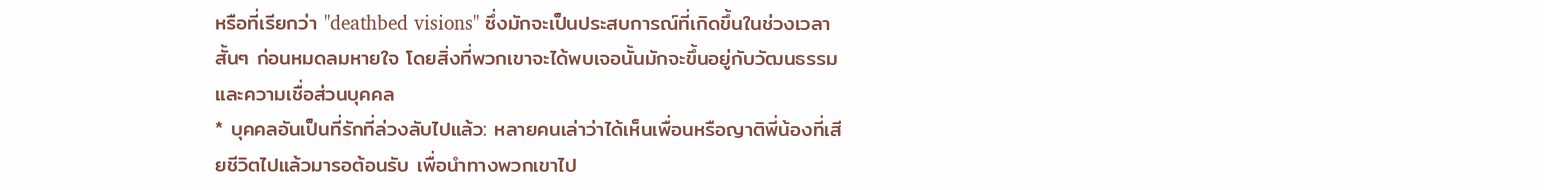หรือที่เรียกว่า "deathbed visions" ซึ่งมักจะเป็นประสบการณ์ที่เกิดขึ้นในช่วงเวลาสั้นๆ ก่อนหมดลมหายใจ โดยสิ่งที่พวกเขาจะได้พบเจอนั้นมักจะขึ้นอยู่กับวัฒนธรรมและความเชื่อส่วนบุคคล
* บุคคลอันเป็นที่รักที่ล่วงลับไปแล้ว: หลายคนเล่าว่าได้เห็นเพื่อนหรือญาติพี่น้องที่เสียชีวิตไปแล้วมารอต้อนรับ เพื่อนำทางพวกเขาไป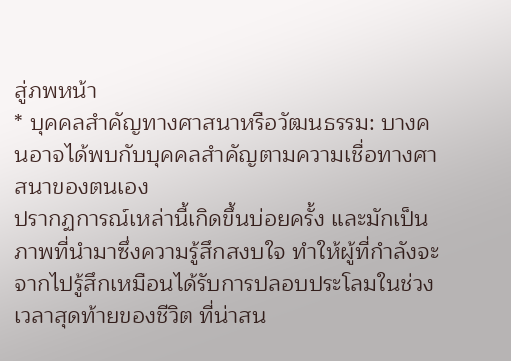สู่ภพหน้า
* บุคคลสำคัญทางศาสนาหรือวัฒนธรรม: บางคนอาจได้พบกับบุคคลสำคัญตามความเชื่อทางศาสนาของตนเอง
ปรากฏการณ์เหล่านี้เกิดขึ้นบ่อยครั้ง และมักเป็นภาพที่นำมาซึ่งความรู้สึกสงบใจ ทำให้ผู้ที่กำลังจะจากไปรู้สึกเหมือนได้รับการปลอบประโลมในช่วงเวลาสุดท้ายของชีวิต ที่น่าสน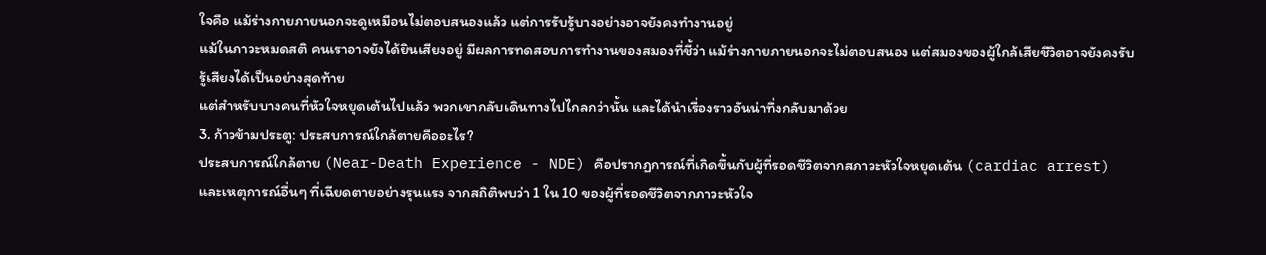ใจคือ แม้ร่างกายภายนอกจะดูเหมือนไม่ตอบสนองแล้ว แต่การรับรู้บางอย่างอาจยังคงทำงานอยู่
แม้ในภาวะหมดสติ คนเราอาจยังได้ยินเสียงอยู่ มีผลการทดสอบการทำงานของสมองที่ชี้ว่า แม้ร่างกายภายนอกจะไม่ตอบสนอง แต่สมองของผู้ใกล้เสียชีวิตอาจยังคงรับรู้เสียงได้เป็นอย่างสุดท้าย
แต่สำหรับบางคนที่หัวใจหยุดเต้นไปแล้ว พวกเขากลับเดินทางไปไกลกว่านั้น และได้นำเรื่องราวอันน่าทึ่งกลับมาด้วย
3. ก้าวข้ามประตู: ประสบการณ์ใกล้ตายคืออะไร?
ประสบการณ์ใกล้ตาย (Near-Death Experience - NDE) คือปรากฏการณ์ที่เกิดขึ้นกับผู้ที่รอดชีวิตจากสภาวะหัวใจหยุดเต้น (cardiac arrest) และเหตุการณ์อื่นๆ ที่เฉียดตายอย่างรุนแรง จากสถิติพบว่า 1 ใน 10 ของผู้ที่รอดชีวิตจากภาวะหัวใจ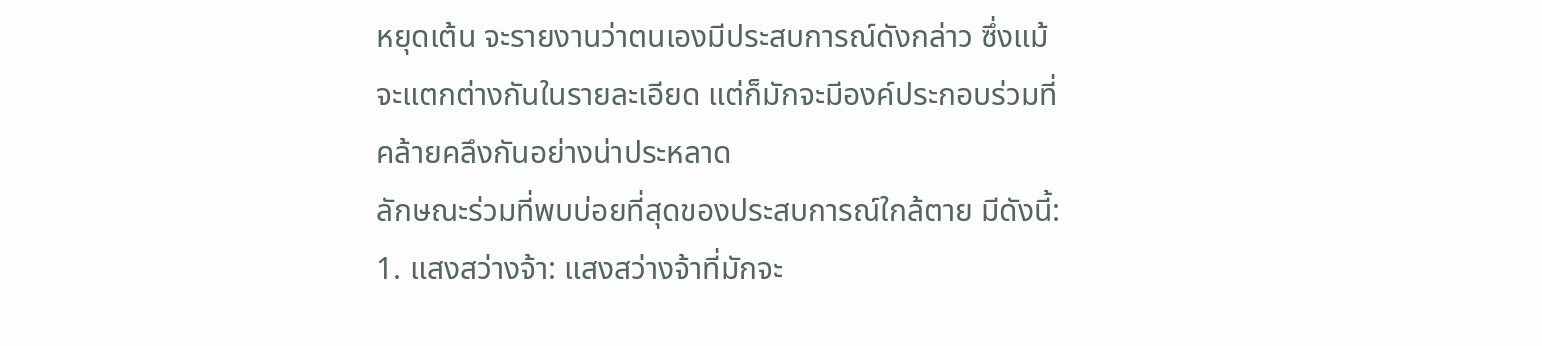หยุดเต้น จะรายงานว่าตนเองมีประสบการณ์ดังกล่าว ซึ่งแม้จะแตกต่างกันในรายละเอียด แต่ก็มักจะมีองค์ประกอบร่วมที่คล้ายคลึงกันอย่างน่าประหลาด
ลักษณะร่วมที่พบบ่อยที่สุดของประสบการณ์ใกล้ตาย มีดังนี้:
1. แสงสว่างจ้า: แสงสว่างจ้าที่มักจะ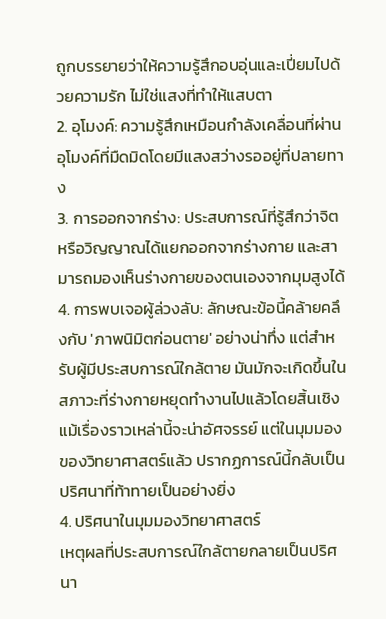ถูกบรรยายว่าให้ความรู้สึกอบอุ่นและเปี่ยมไปด้วยความรัก ไม่ใช่แสงที่ทำให้แสบตา
2. อุโมงค์: ความรู้สึกเหมือนกำลังเคลื่อนที่ผ่านอุโมงค์ที่มืดมิดโดยมีแสงสว่างรออยู่ที่ปลายทาง
3. การออกจากร่าง: ประสบการณ์ที่รู้สึกว่าจิตหรือวิญญาณได้แยกออกจากร่างกาย และสามารถมองเห็นร่างกายของตนเองจากมุมสูงได้
4. การพบเจอผู้ล่วงลับ: ลักษณะข้อนี้คล้ายคลึงกับ 'ภาพนิมิตก่อนตาย' อย่างน่าทึ่ง แต่สำหรับผู้มีประสบการณ์ใกล้ตาย มันมักจะเกิดขึ้นในสภาวะที่ร่างกายหยุดทำงานไปแล้วโดยสิ้นเชิง
แม้เรื่องราวเหล่านี้จะน่าอัศจรรย์ แต่ในมุมมองของวิทยาศาสตร์แล้ว ปรากฏการณ์นี้กลับเป็นปริศนาที่ท้าทายเป็นอย่างยิ่ง
4. ปริศนาในมุมมองวิทยาศาสตร์
เหตุผลที่ประสบการณ์ใกล้ตายกลายเป็นปริศนา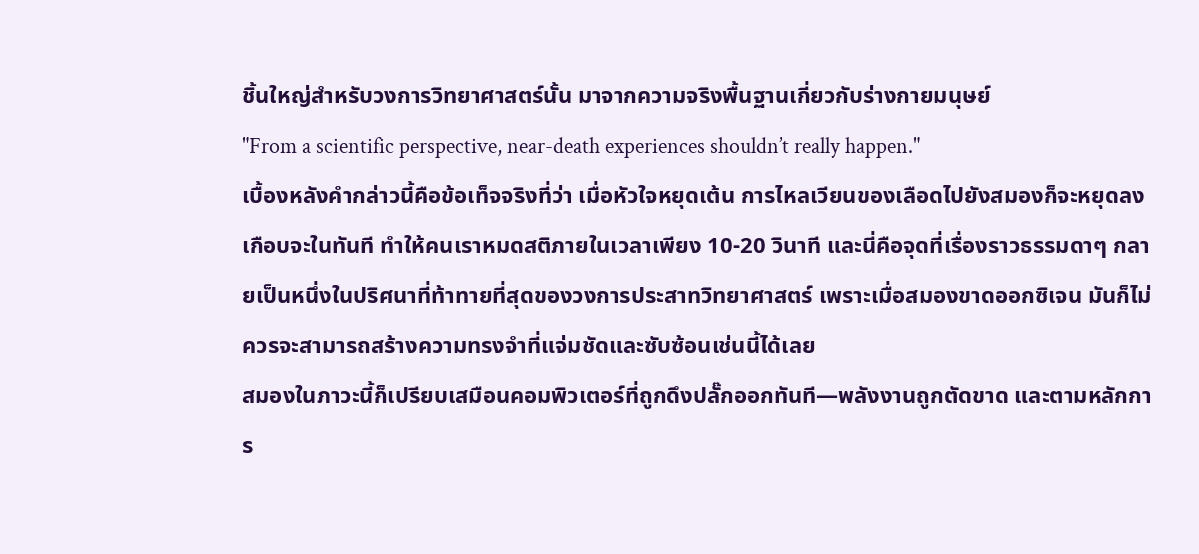ชิ้นใหญ่สำหรับวงการวิทยาศาสตร์นั้น มาจากความจริงพื้นฐานเกี่ยวกับร่างกายมนุษย์
"From a scientific perspective, near-death experiences shouldn’t really happen."
เบื้องหลังคำกล่าวนี้คือข้อเท็จจริงที่ว่า เมื่อหัวใจหยุดเต้น การไหลเวียนของเลือดไปยังสมองก็จะหยุดลงเกือบจะในทันที ทำให้คนเราหมดสติภายในเวลาเพียง 10-20 วินาที และนี่คือจุดที่เรื่องราวธรรมดาๆ กลายเป็นหนึ่งในปริศนาที่ท้าทายที่สุดของวงการประสาทวิทยาศาสตร์ เพราะเมื่อสมองขาดออกซิเจน มันก็ไม่ควรจะสามารถสร้างความทรงจำที่แจ่มชัดและซับซ้อนเช่นนี้ได้เลย
สมองในภาวะนี้ก็เปรียบเสมือนคอมพิวเตอร์ที่ถูกดึงปลั๊กออกทันที—พลังงานถูกตัดขาด และตามหลักการ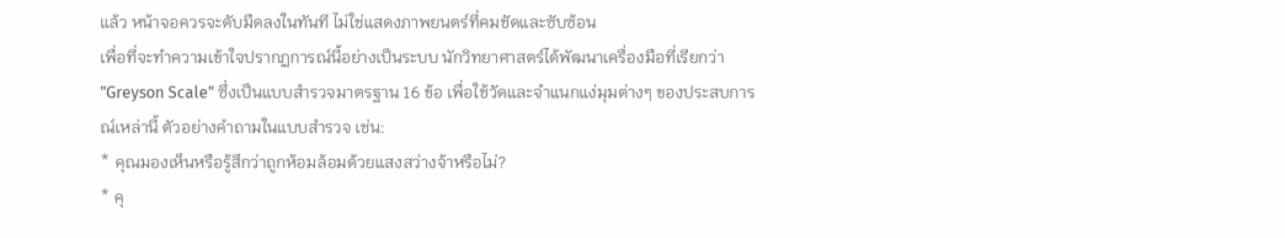แล้ว หน้าจอควรจะดับมืดลงในทันที ไม่ใช่แสดงภาพยนตร์ที่คมชัดและซับซ้อน
เพื่อที่จะทำความเข้าใจปรากฏการณ์นี้อย่างเป็นระบบ นักวิทยาศาสตร์ได้พัฒนาเครื่องมือที่เรียกว่า "Greyson Scale" ซึ่งเป็นแบบสำรวจมาตรฐาน 16 ข้อ เพื่อใช้วัดและจำแนกแง่มุมต่างๆ ของประสบการณ์เหล่านี้ ตัวอย่างคำถามในแบบสำรวจ เช่น:
* คุณมองเห็นหรือรู้สึกว่าถูกห้อมล้อมด้วยแสงสว่างจ้าหรือไม่?
* คุ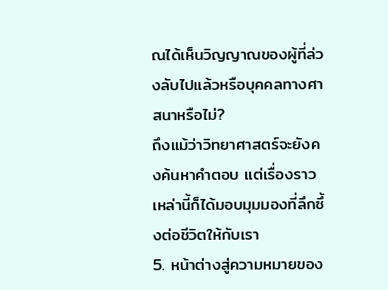ณได้เห็นวิญญาณของผู้ที่ล่วงลับไปแล้วหรือบุคคลทางศาสนาหรือไม่?
ถึงแม้ว่าวิทยาศาสตร์จะยังคงค้นหาคำตอบ แต่เรื่องราวเหล่านี้ก็ได้มอบมุมมองที่ลึกซึ้งต่อชีวิตให้กับเรา
5. หน้าต่างสู่ความหมายของ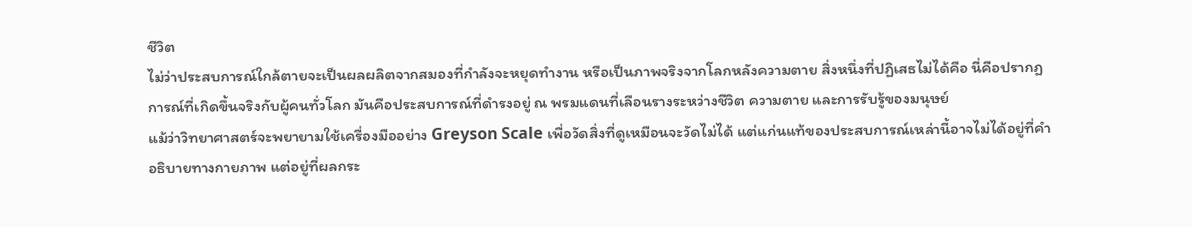ชีวิต
ไม่ว่าประสบการณ์ใกล้ตายจะเป็นผลผลิตจากสมองที่กำลังจะหยุดทำงาน หรือเป็นภาพจริงจากโลกหลังความตาย สิ่งหนึ่งที่ปฏิเสธไม่ได้คือ นี่คือปรากฏการณ์ที่เกิดขึ้นจริงกับผู้คนทั่วโลก มันคือประสบการณ์ที่ดำรงอยู่ ณ พรมแดนที่เลือนรางระหว่างชีวิต ความตาย และการรับรู้ของมนุษย์
แม้ว่าวิทยาศาสตร์จะพยายามใช้เครื่องมืออย่าง Greyson Scale เพื่อวัดสิ่งที่ดูเหมือนจะวัดไม่ได้ แต่แก่นแท้ของประสบการณ์เหล่านี้อาจไม่ได้อยู่ที่คำอธิบายทางกายภาพ แต่อยู่ที่ผลกระ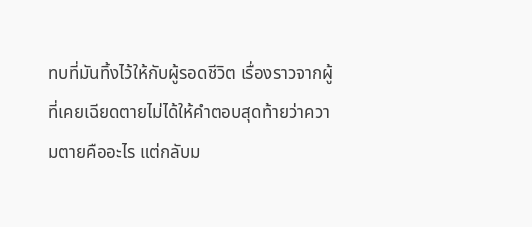ทบที่มันทิ้งไว้ให้กับผู้รอดชีวิต เรื่องราวจากผู้ที่เคยเฉียดตายไม่ได้ให้คำตอบสุดท้ายว่าความตายคืออะไร แต่กลับม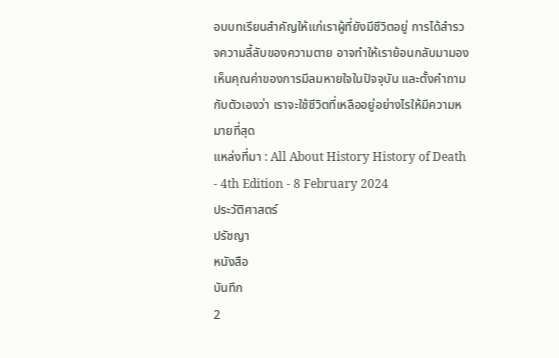อบบทเรียนสำคัญให้แก่เราผู้ที่ยังมีชีวิตอยู่ การได้สำรวจความลี้ลับของความตาย อาจทำให้เราย้อนกลับมามองเห็นคุณค่าของการมีลมหายใจในปัจจุบัน และตั้งคำถามกับตัวเองว่า เราจะใช้ชีวิตที่เหลืออยู่อย่างไรให้มีความหมายที่สุด
แหล่งที่มา : All About History History of Death - 4th Edition - 8 February 2024
ประวัติศาสตร์
ปรัชญา
หนังสือ
บันทึก
2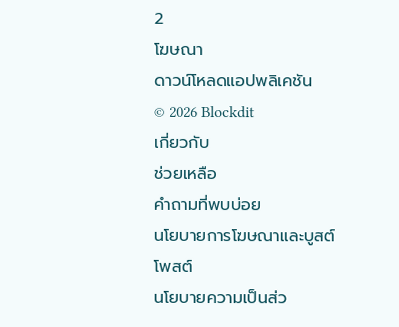2
โฆษณา
ดาวน์โหลดแอปพลิเคชัน
© 2026 Blockdit
เกี่ยวกับ
ช่วยเหลือ
คำถามที่พบบ่อย
นโยบายการโฆษณาและบูสต์โพสต์
นโยบายความเป็นส่ว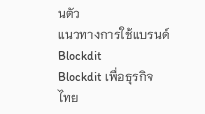นตัว
แนวทางการใช้แบรนด์ Blockdit
Blockdit เพื่อธุรกิจ
ไทย